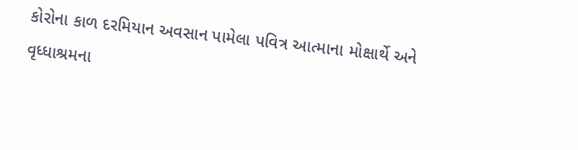કોરોના કાળ દરમિયાન અવસાન પામેલા પવિત્ર આત્માના મોક્ષાર્થે અને વૃધ્ધાશ્રમના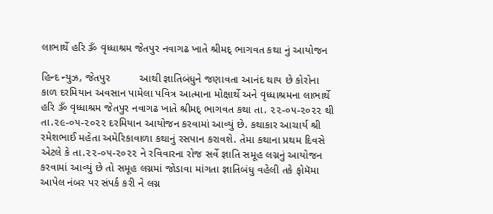લાભાર્થે હરિ ૐ વૃધ્ધાશ્રમ જેતપુર નવાગઢ ખાતે શ્રીમદ્ ભાગવત કથા નું આયોજન

હિન્દ ન્યુઝ, જેતપુર          આથી જ્ઞાતિબંધુને જણાવતા આનંદ થાય છે કોરોના કાળ દરમિયાન અવસાન પામેલા પવિત્ર આત્માના મોક્ષાર્થે અને વૃધ્ધાશ્રમના લાભાર્થે હરિ ૐ વૃધ્ધાશ્રમ જેતપુર નવાગઢ ખાતે શ્રીમદ્ ભાગવત કથા તા. ૨૨-૦૫-૨૦૨૨ થી તા.૨૯-૦૫-૨૦૨૨ દરમિયાન આયોજન કરવામાં આવ્યું છે. કથાકાર આચાર્ય શ્રી રમેશભાઈ મહેતા અમેરિકાવાળા કથાનું રસપાન કરાવશે. તેમા કથાના પ્રથમ દિવસે એટલે કે તા.૨૨-૦૫-૨૦૨૨ ને રવિવારના રોજ સર્વે જ્ઞાતિ સમૂહ લગ્નનું આયોજન કરવામાં આવ્યું છે તો સમૂહ લગ્નમાં જોડાવા માંગતા જ્ઞાતિબંધુ વહેલી તકે ફોમૅમા આપેલ નંબર પર સંપર્ક કરી ને લગ્ન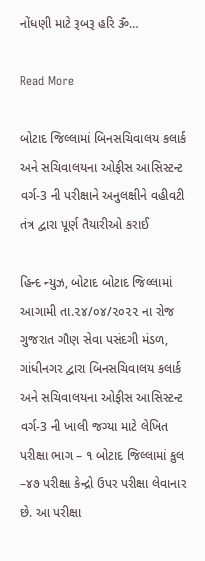નોંધણી માટે રૂબરૂ હરિ ૐ…

Read More

બોટાદ જિલ્લામાં બિનસચિવાલય કલાર્ક અને સચિવાલયના ઓફીસ આસિસ્ટન્ટ વર્ગ-3 ની પરીક્ષાને અનુલક્ષીને વહીવટી તંત્ર દ્વારા પૂર્ણ તૈયારીઓ કરાઈ

હિન્દ ન્યુઝ, બોટાદ બોટાદ જિલ્લામાં આગામી તા.૨૪/૦૪/૨૦૨૨ ના રોજ ગુજરાત ગૌણ સેવા પસંદગી મંડળ, ગાંધીનગર દ્વારા બિનસચિવાલય કલાર્ક અને સચિવાલયના ઓફીસ આસિસ્ટન્ટ વર્ગ-3 ની ખાલી જગ્યા માટે લેખિત પરીક્ષા ભાગ – ૧ બોટાદ જિલ્લામાં કુલ –૪૭ પરીક્ષા કેન્દ્રો ઉપર પરીક્ષા લેવાનાર છે. આ પરીક્ષા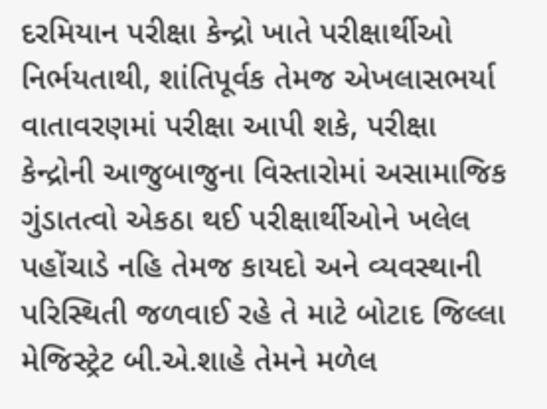દરમિયાન પરીક્ષા કેન્દ્રો ખાતે પરીક્ષાર્થીઓ નિર્ભયતાથી, શાંતિપૂર્વક તેમજ એખલાસભર્યા વાતાવરણમાં પરીક્ષા આપી શકે, પરીક્ષા કેન્દ્રોની આજુબાજુના વિસ્તારોમાં અસામાજિક ગુંડાતત્વો એકઠા થઈ પરીક્ષાર્થીઓને ખલેલ પહોંચાડે નહિ તેમજ કાયદો અને વ્યવસ્થાની પરિસ્થિતી જળવાઈ રહે તે માટે બોટાદ જિલ્લા મેજિસ્ટ્રેટ બી.એ.શાહે તેમને મળેલ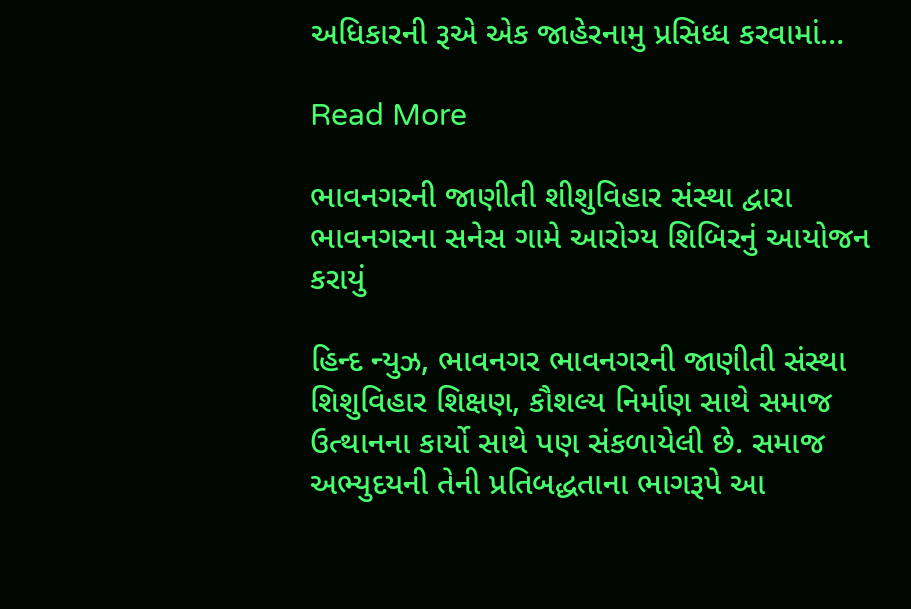અધિકારની રૂએ એક જાહેરનામુ પ્રસિધ્ધ કરવામાં…

Read More

ભાવનગરની જાણીતી શીશુવિહાર સંસ્થા દ્વારા ભાવનગરના સનેસ ગામે આરોગ્ય શિબિરનું આયોજન કરાયું

હિન્દ ન્યુઝ, ભાવનગર ભાવનગરની જાણીતી સંસ્થા શિશુવિહાર શિક્ષણ, કૌશલ્ય નિર્માણ સાથે સમાજ ઉત્થાનના કાર્યો સાથે પણ સંકળાયેલી છે. સમાજ અભ્યુદયની તેની પ્રતિબદ્ધતાના ભાગરૂપે આ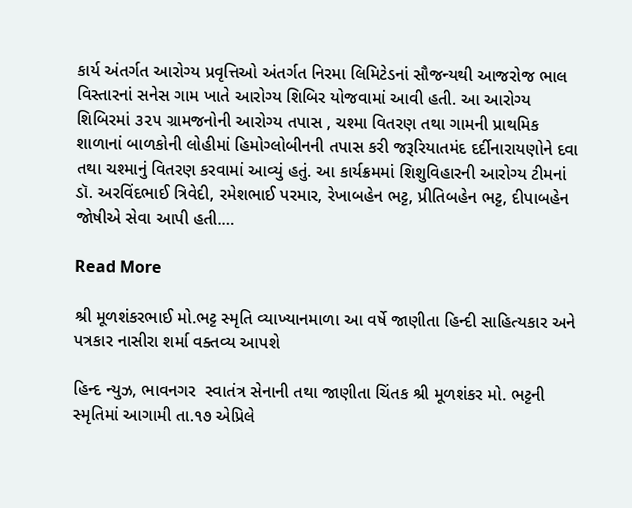કાર્ય અંતર્ગત આરોગ્ય પ્રવૃત્તિઓ અંતર્ગત નિરમા લિમિટેડનાં સૌજન્યથી આજરોજ ભાલ વિસ્તારનાં સનેસ ગામ ખાતે આરોગ્ય શિબિર યોજવામાં આવી હતી. આ આરોગ્ય શિબિરમાં ૩૨૫ ગ્રામજનોની આરોગ્ય તપાસ , ચશ્મા વિતરણ તથા ગામની પ્રાથમિક શાળાનાં બાળકોની લોહીમાં હિમોગ્લોબીનની તપાસ કરી જરૂરિયાતમંદ દર્દીનારાયણોને દવા તથા ચશ્માનું વિતરણ કરવામાં આવ્યું હતું. આ કાર્યક્રમમાં શિશુવિહારની આરોગ્ય ટીમનાં ડૉ. અરવિંદભાઈ ત્રિવેદી, રમેશભાઈ પરમાર, રેખાબહેન ભટ્ટ, પ્રીતિબહેન ભટ્ટ, દીપાબહેન જોષીએ સેવા આપી હતી.…

Read More

શ્રી મૂળશંકરભાઈ મો.ભટ્ટ સ્મૃતિ વ્યાખ્યાનમાળા આ વર્ષે જાણીતા હિન્દી સાહિત્યકાર અને પત્રકાર નાસીરા શર્મા વક્તવ્ય આપશે

હિન્દ ન્યુઝ, ભાવનગર  સ્વાતંત્ર સેનાની તથા જાણીતા ચિંતક શ્રી મૂળશંકર મો. ભટ્ટની સ્મૃતિમાં આગામી તા.૧૭ એપ્રિલે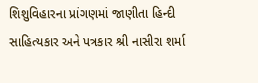શિશુવિહારના પ્રાંગણમાં જાણીતા હિન્દી સાહિત્યકાર અને પત્રકાર શ્રી નાસીરા શર્મા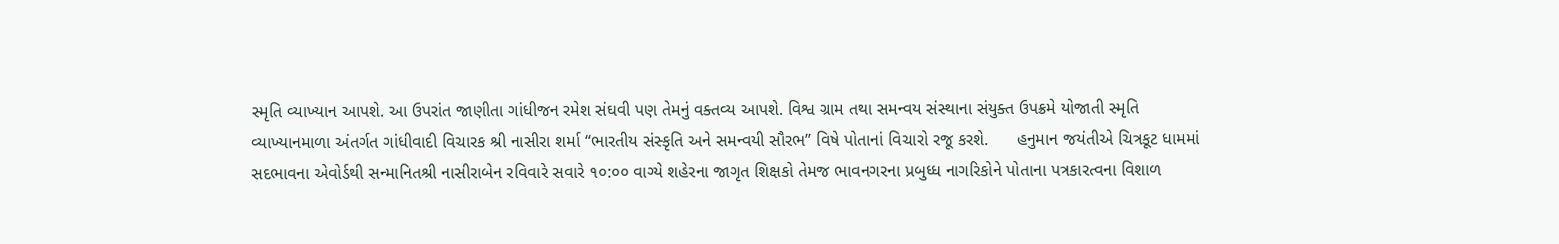સ્મૃતિ વ્યાખ્યાન આપશે. આ ઉપરાંત જાણીતા ગાંધીજન રમેશ સંઘવી પણ તેમનું વક્તવ્ય આપશે. વિશ્વ ગ્રામ તથા સમન્વય સંસ્થાના સંયુક્ત ઉપક્રમે યોજાતી સ્મૃતિ વ્યાખ્યાનમાળા અંતર્ગત ગાંધીવાદી વિચારક શ્રી નાસીરા શર્મા “ભારતીય સંસ્કૃતિ અને સમન્વયી સૌરભ” વિષે પોતાનાં વિચારો રજૂ કરશે.      હનુમાન જયંતીએ ચિત્રકૂટ ધામમાં સદભાવના એવોર્ડથી સન્માનિતશ્રી નાસીરાબેન રવિવારે સવારે ૧૦:૦૦ વાગ્યે શહેરના જાગૃત શિક્ષકો તેમજ ભાવનગરના પ્રબુધ્ધ નાગરિકોને પોતાના પત્રકારત્વના વિશાળ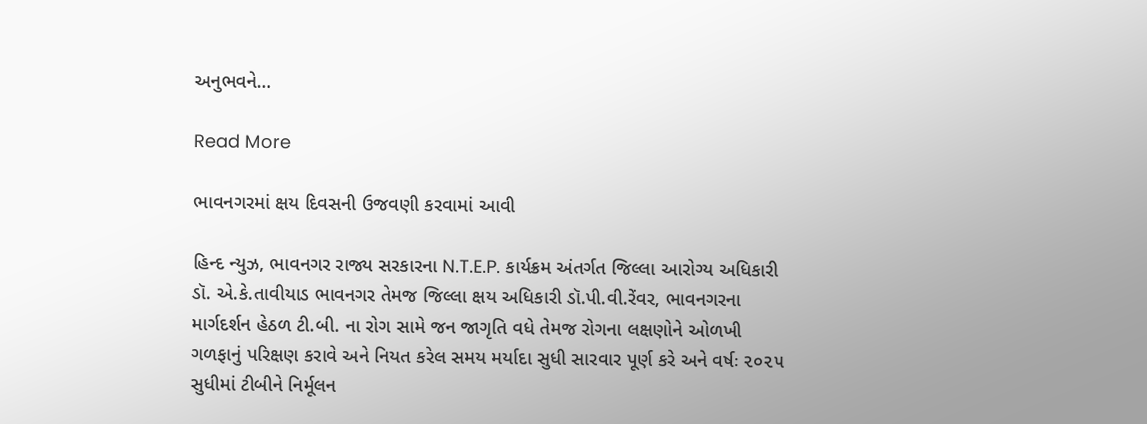અનુભવને…

Read More

ભાવનગરમાં ક્ષય દિવસની ઉજવણી કરવામાં આવી

હિન્દ ન્યુઝ, ભાવનગર રાજ્ય સરકારના N.T.E.P. કાર્યક્રમ અંતર્ગત જિલ્લા આરોગ્ય અધિકારી ડૉ. એ.કે.તાવીયાડ ભાવનગર તેમજ જિલ્લા ક્ષય અધિકારી ડૉ.પી.વી.રેંવર, ભાવનગરના માર્ગદર્શન હેઠળ ટી.બી. ના રોગ સામે જન જાગૃતિ વધે તેમજ રોગના લક્ષણોને ઓળખી ગળફાનું પરિક્ષણ કરાવે અને નિયત કરેલ સમય મર્યાદા સુધી સારવાર પૂર્ણ કરે અને વર્ષઃ ૨૦૨૫ સુધીમાં ટીબીને નિર્મૂલન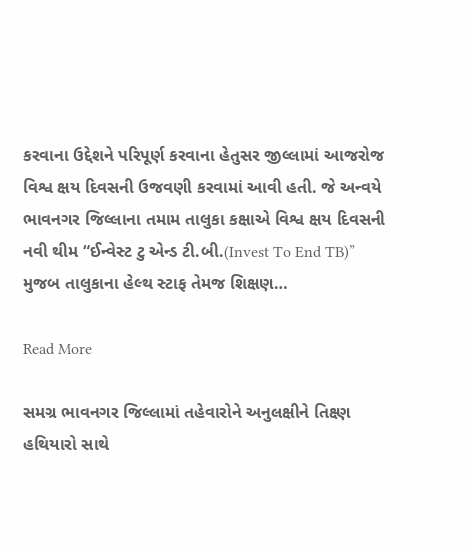કરવાના ઉદ્દેશને પરિપૂર્ણ કરવાના હેતુસર જીલ્લામાં આજરોજ વિશ્વ ક્ષય દિવસની ઉજવણી કરવામાં આવી હતી. જે અન્વયે ભાવનગર જિલ્લાના તમામ તાલુકા કક્ષાએ વિશ્વ ક્ષય દિવસની નવી થીમ “ઈન્વેસ્ટ ટુ એન્ડ ટી.બી.(Invest To End TB)” મુજબ તાલુકાના હેલ્થ સ્ટાફ તેમજ શિક્ષણ…

Read More

સમગ્ર ભાવનગર જિલ્લામાં તહેવારોને અનુલક્ષીને તિક્ષ્ણ હથિયારો સાથે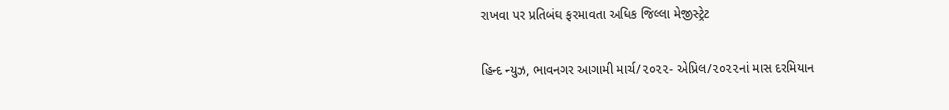રાખવા પર પ્રતિબંઘ ફરમાવતા અધિક જિલ્લા મેજીસ્ટ્રેટ

હિન્દ ન્યુઝ, ભાવનગર આગામી માર્ચ/૨૦૨૨- એપ્રિલ/૨૦૨૨નાં માસ દરમિયાન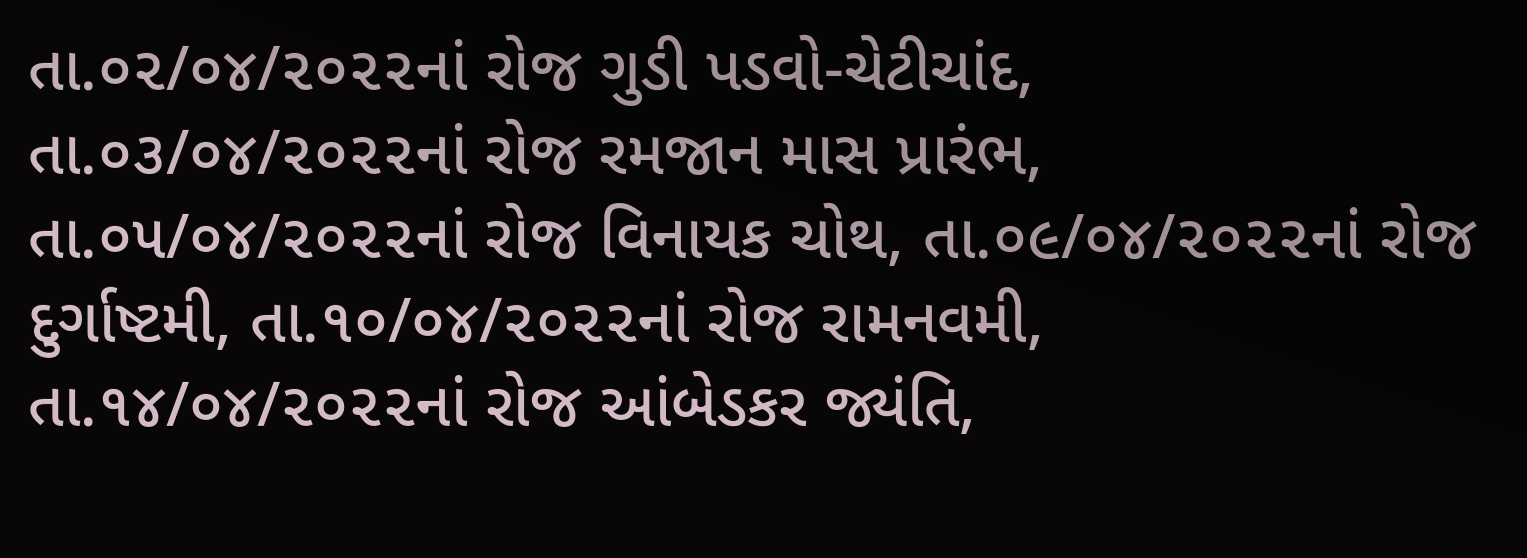તા.૦૨/૦૪/૨૦૨૨નાં રોજ ગુડી પડવો-ચેટીચાંદ, તા.૦૩/૦૪/૨૦૨૨નાં રોજ રમજાન માસ પ્રારંભ, તા.૦૫/૦૪/૨૦૨૨નાં રોજ વિનાયક ચોથ, તા.૦૯/૦૪/૨૦૨૨નાં રોજ દુર્ગાષ્ટમી, તા.૧૦/૦૪/૨૦૨૨નાં રોજ રામનવમી, તા.૧૪/૦૪/૨૦૨૨નાં રોજ આંબેડકર જ્યંતિ,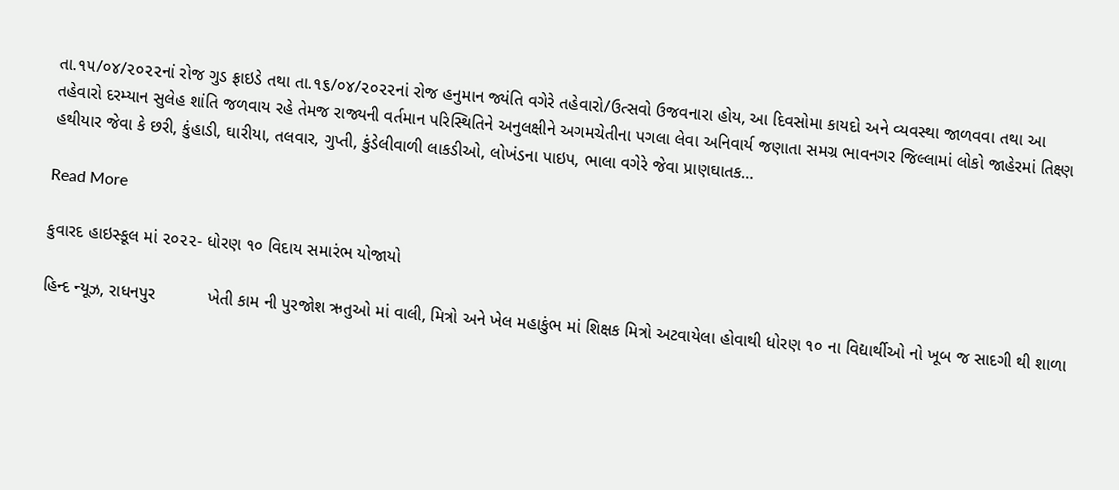તા.૧૫/૦૪/૨૦૨૨નાં રોજ ગુડ ફ્રાઇડે તથા તા.૧૬/૦૪/૨૦૨૨નાં રોજ હનુમાન જ્યંતિ વગેરે તહેવારો/ઉત્સવો ઉજવનારા હોય, આ દિવસોમા કાયદો અને વ્યવસ્થા જાળવવા તથા આ તહેવારો દરમ્યાન સુલેહ શાંતિ જળવાય રહે તેમજ રાજ્યની વર્તમાન પરિસ્થિતિને અનુલક્ષીને અગમચેતીના પગલા લેવા અનિવાર્ય જણાતા સમગ્ર ભાવનગર જિલ્લામાં લોકો જાહેરમાં તિક્ષ્ણ હથીયાર જેવા કે છરી, કુંહાડી, ઘારીયા, તલવાર, ગુપ્તી, કુંડેલીવાળી લાકડીઓ, લોખંડના પાઇપ, ભાલા વગેરે જેવા પ્રાણઘાતક…

Read More

કુવારદ હાઇસ્કૂલ માં ૨૦૨૨- ધોરણ ૧૦ વિદાય સમારંભ યોજાયો

હિન્દ ન્યૂઝ, રાધનપુર           ખેતી કામ ની પુરજોશ ઋતુઓ માં વાલી, મિત્રો અને ખેલ મહાકુંભ માં શિક્ષક મિત્રો અટવાયેલા હોવાથી ધોરણ ૧૦ ના વિદ્યાર્થીઓ નો ખૂબ જ સાદગી થી શાળા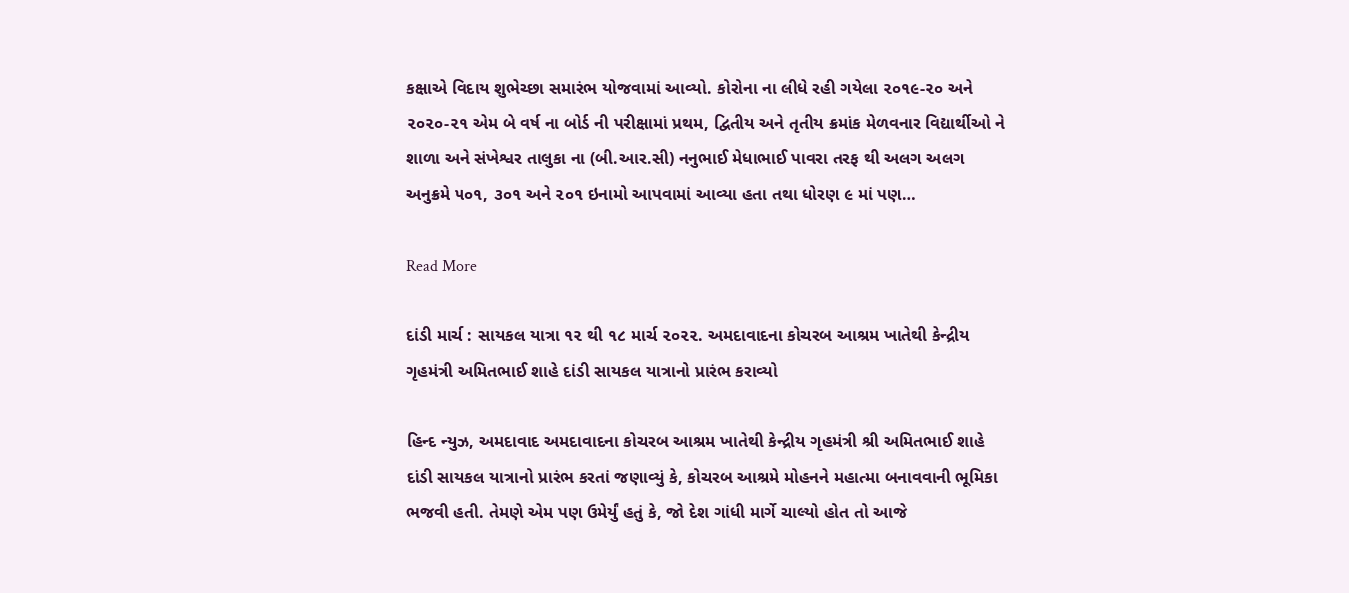કક્ષાએ વિદાય શુભેચ્છા સમારંભ યોજવામાં આવ્યો. કોરોના ના લીધે રહી ગયેલા ૨૦૧૯-૨૦ અને ૨૦૨૦-૨૧ એમ બે વર્ષ ના બોર્ડ ની પરીક્ષામાં પ્રથમ, દ્વિતીય અને તૃતીય ક્રમાંક મેળવનાર વિદ્યાર્થીઓ ને શાળા અને સંખેશ્વર તાલુકા ના (બી.આર.સી) નનુભાઈ મેધાભાઈ પાવરા તરફ થી અલગ અલગ અનુક્રમે ૫૦૧, ૩૦૧ અને ૨૦૧ ઇનામો આપવામાં આવ્યા હતા તથા ધોરણ ૯ માં પણ…

Read More

દાંડી માર્ચ : સાયકલ યાત્રા ૧૨ થી ૧૮ માર્ચ ૨૦૨૨. અમદાવાદના કોચરબ આશ્રમ ખાતેથી કેન્દ્રીય ગૃહમંત્રી અમિતભાઈ શાહે દાંડી સાયકલ યાત્રાનો પ્રારંભ કરાવ્યો

હિન્દ ન્યુઝ, અમદાવાદ અમદાવાદના કોચરબ આશ્રમ ખાતેથી કેન્દ્રીય ગૃહમંત્રી શ્રી અમિતભાઈ શાહે દાંડી સાયકલ યાત્રાનો પ્રારંભ કરતાં જણાવ્યું કે, કોચરબ આશ્રમે મોહનને મહાત્મા બનાવવાની ભૂમિકા ભજવી હતી. તેમણે એમ પણ ઉમેર્યું હતું કે, જો દેશ ગાંધી માર્ગે ચાલ્યો હોત તો આજે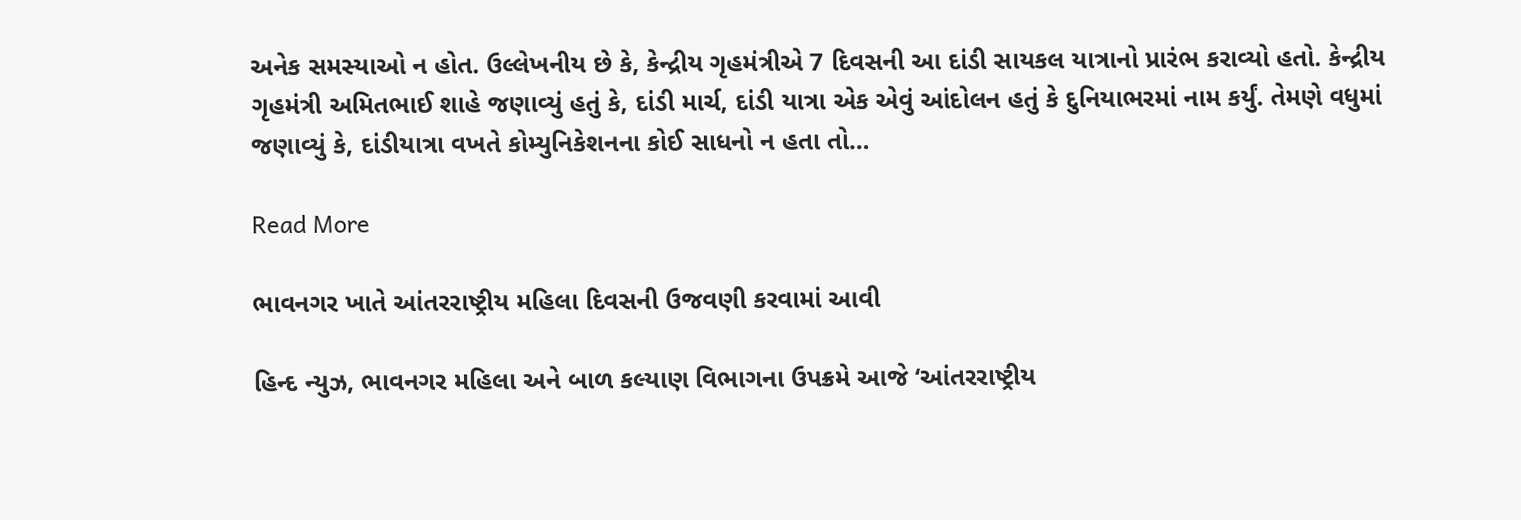અનેક સમસ્યાઓ ન હોત. ઉલ્લેખનીય છે કે, કેન્દ્રીય ગૃહમંત્રીએ 7 દિવસની આ દાંડી સાયકલ યાત્રાનો પ્રારંભ કરાવ્યો હતો. કેન્દ્રીય ગૃહમંત્રી અમિતભાઈ શાહે જણાવ્યું હતું કે, દાંડી માર્ચ, દાંડી યાત્રા એક એવું આંદોલન હતું કે દુનિયાભરમાં નામ કર્યું. તેમણે વધુમાં જણાવ્યું કે, દાંડીયાત્રા વખતે કોમ્યુનિકેશનના કોઈ સાધનો ન હતા તો…

Read More

ભાવનગર ખાતે આંતરરાષ્ટ્રીય મહિલા દિવસની ઉજવણી કરવામાં આવી

હિન્દ ન્યુઝ, ભાવનગર મહિલા અને બાળ કલ્યાણ વિભાગના ઉપક્રમે આજે ‘આંતરરાષ્ટ્રીય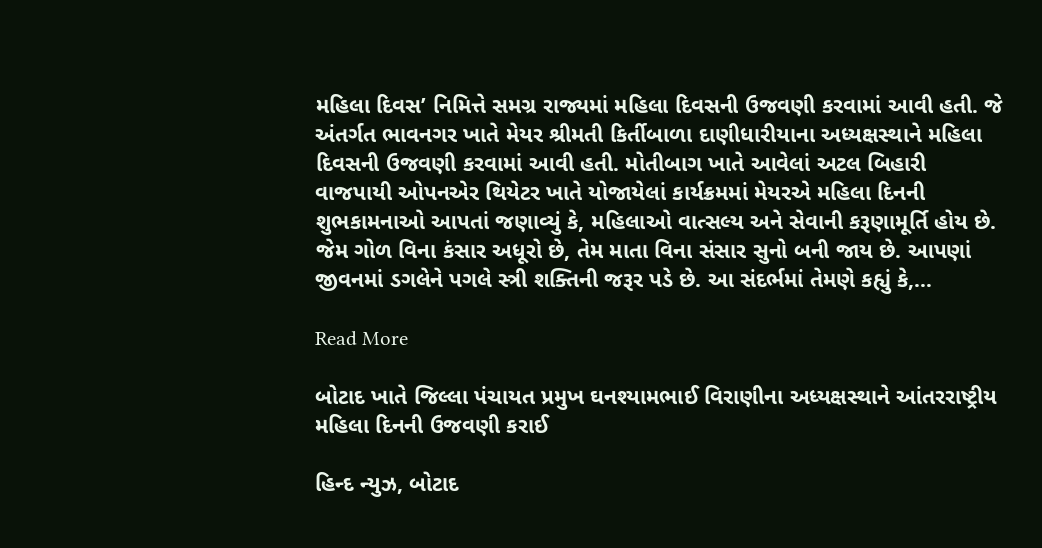મહિલા દિવસ’ નિમિત્તે સમગ્ર રાજ્યમાં મહિલા દિવસની ઉજવણી કરવામાં આવી હતી. જે અંતર્ગત ભાવનગર ખાતે મેયર શ્રીમતી કિર્તીબાળા દાણીધારીયાના અધ્યક્ષસ્થાને મહિલા દિવસની ઉજવણી કરવામાં આવી હતી. મોતીબાગ ખાતે આવેલાં અટલ બિહારી વાજપાયી ઓપનએર થિયેટર ખાતે યોજાયેલાં કાર્યક્રમમાં મેયરએ મહિલા દિનની શુભકામનાઓ આપતાં જણાવ્યું કે, મહિલાઓ વાત્સલ્ય અને સેવાની કરૂણામૂર્તિ હોય છે. જેમ ગોળ વિના કંસાર અધૂરો છે, તેમ માતા વિના સંસાર સુનો બની જાય છે. આપણાં જીવનમાં ડગલેને પગલે સ્ત્રી શક્તિની જરૂર પડે છે. આ સંદર્ભમાં તેમણે કહ્યું કે,…

Read More

બોટાદ ખાતે જિલ્લા પંચાયત પ્રમુખ ઘનશ્યામભાઈ વિરાણીના અધ્યક્ષસ્થાને આંતરરાષ્ટ્રીય મહિલા દિનની ઉજવણી કરાઈ

હિન્દ ન્યુઝ, બોટાદ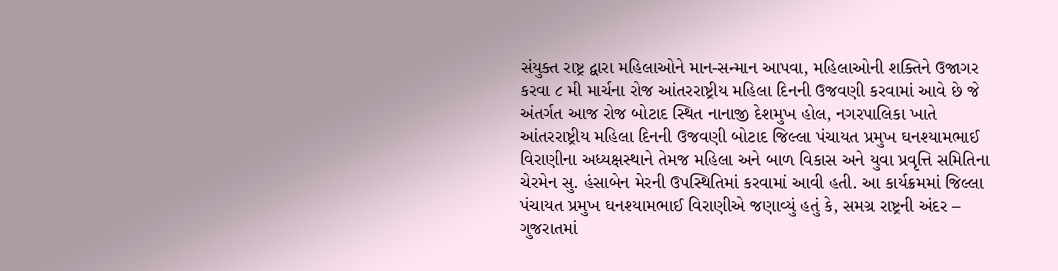સંયુક્ત રાષ્ટ્ર દ્વારા મહિલાઓને માન-સન્માન આપવા, મહિલાઓની શક્તિને ઉજાગર કરવા ૮ મી માર્ચના રોજ આંતરરાષ્ટ્રીય મહિલા દિનની ઉજવણી કરવામાં આવે છે જે અંતર્ગત આજ રોજ બોટાદ સ્થિત નાનાજી દેશમુખ હોલ, નગરપાલિકા ખાતે આંતરરાષ્ટ્રીય મહિલા દિનની ઉજવણી બોટાદ જિલ્લા પંચાયત પ્રમુખ ઘનશ્યામભાઈ વિરાણીના અધ્યક્ષસ્થાને તેમજ મહિલા અને બાળ વિકાસ અને યુવા પ્રવૃત્તિ સમિતિના ચેરમેન સુ. હંસાબેન મેરની ઉપસ્થિતિમાં કરવામાં આવી હતી. આ કાર્યક્રમમાં જિલ્લા પંચાયત પ્રમુખ ઘનશ્યામભાઈ વિરાણીએ જણાવ્યું હતું કે, સમગ્ર રાષ્ટ્રની અંદર – ગુજરાતમાં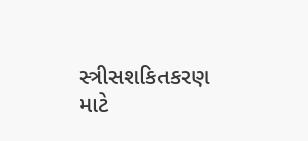સ્ત્રીસશકિતકરણ માટે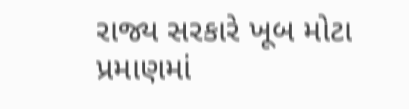રાજ્ય સરકારે ખૂબ મોટા પ્રમાણમાં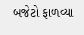બજેટો ફાળવ્યા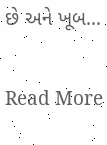છે અને ખૂબ…

Read More